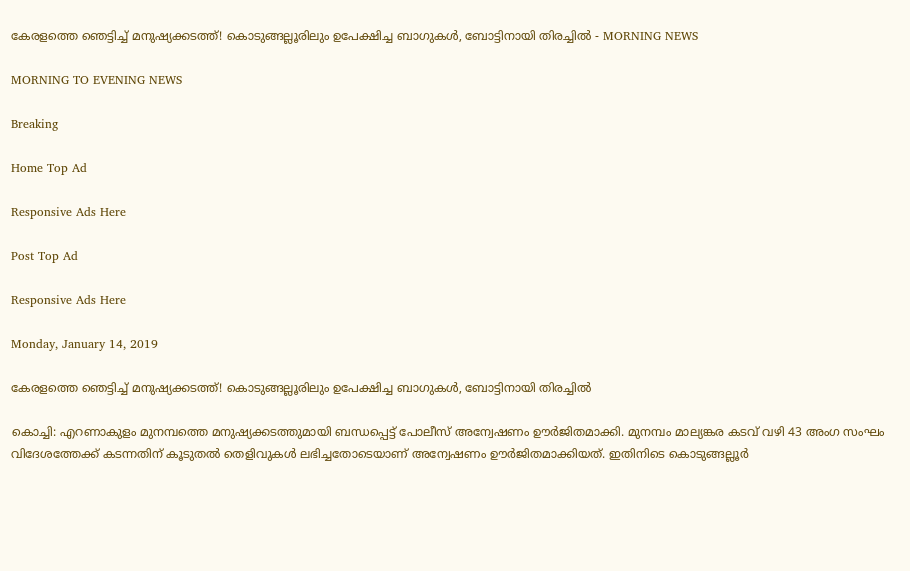കേരളത്തെ ഞെട്ടിച്ച് മനുഷ്യക്കടത്ത്! കൊടുങ്ങല്ലൂരിലും ഉപേക്ഷിച്ച ബാഗുകള്‍, ബോട്ടിനായി തിരച്ചില്‍ - MORNING NEWS

MORNING TO EVENING NEWS

Breaking

Home Top Ad

Responsive Ads Here

Post Top Ad

Responsive Ads Here

Monday, January 14, 2019

കേരളത്തെ ഞെട്ടിച്ച് മനുഷ്യക്കടത്ത്! കൊടുങ്ങല്ലൂരിലും ഉപേക്ഷിച്ച ബാഗുകള്‍, ബോട്ടിനായി തിരച്ചില്‍

കൊച്ചി: എറണാകുളം മുനമ്പത്തെ മനുഷ്യക്കടത്തുമായി ബന്ധപ്പെട്ട് പോലീസ് അന്വേഷണം ഊർജിതമാക്കി. മുനമ്പം മാല്യങ്കര കടവ് വഴി 43 അംഗ സംഘം വിദേശത്തേക്ക് കടന്നതിന് കൂടുതൽ തെളിവുകൾ ലഭിച്ചതോടെയാണ് അന്വേഷണം ഊർജിതമാക്കിയത്. ഇതിനിടെ കൊടുങ്ങല്ലൂർ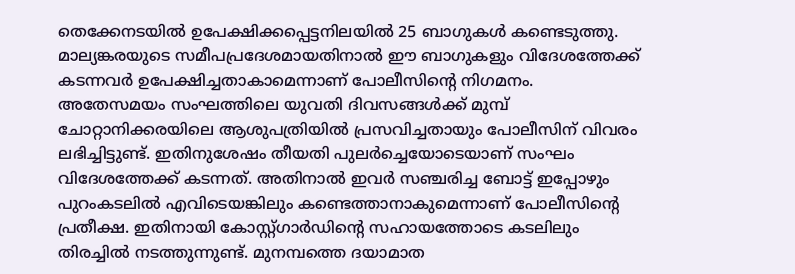തെക്കേനടയിൽ ഉപേക്ഷിക്കപ്പെട്ടനിലയിൽ 25 ബാഗുകൾ കണ്ടെടുത്തു. മാല്യങ്കരയുടെ സമീപപ്രദേശമായതിനാൽ ഈ ബാഗുകളും വിദേശത്തേക്ക് കടന്നവർ ഉപേക്ഷിച്ചതാകാമെന്നാണ് പോലീസിന്റെ നിഗമനം. അതേസമയം സംഘത്തിലെ യുവതി ദിവസങ്ങൾക്ക് മുമ്പ് ചോറ്റാനിക്കരയിലെ ആശുപത്രിയിൽ പ്രസവിച്ചതായും പോലീസിന് വിവരം ലഭിച്ചിട്ടുണ്ട്. ഇതിനുശേഷം തീയതി പുലർച്ചെയോടെയാണ് സംഘം വിദേശത്തേക്ക് കടന്നത്. അതിനാൽ ഇവർ സഞ്ചരിച്ച ബോട്ട് ഇപ്പോഴും പുറംകടലിൽ എവിടെയങ്കിലും കണ്ടെത്താനാകുമെന്നാണ് പോലീസിന്റെ പ്രതീക്ഷ. ഇതിനായി കോസ്റ്റ്ഗാർഡിന്റെ സഹായത്തോടെ കടലിലും തിരച്ചിൽ നടത്തുന്നുണ്ട്. മുനമ്പത്തെ ദയാമാത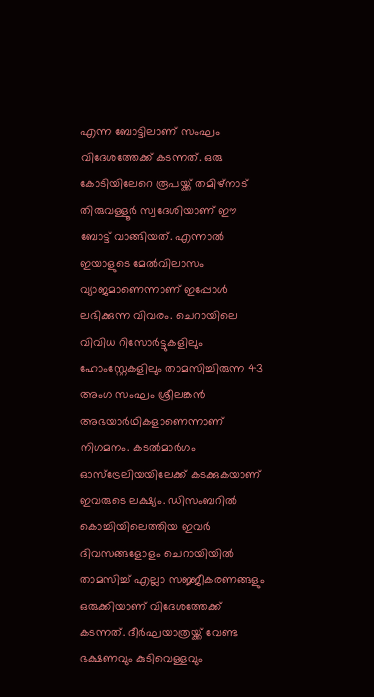എന്ന ബോട്ടിലാണ് സംഘം വിദേശത്തേക്ക് കടന്നത്. ഒരു കോടിയിലേറെ രൂപയ്ക്ക് തമിഴ്നാട് തിരുവള്ളൂർ സ്വദേശിയാണ് ഈ ബോട്ട് വാങ്ങിയത്. എന്നാൽ ഇയാളുടെ മേൽവിലാസം വ്യാജമാണെന്നാണ് ഇപ്പോൾ ലഭിക്കുന്ന വിവരം. ചെറായിലെ വിവിധ റിസോർട്ടുകളിലും ഹോംസ്റ്റേകളിലും താമസിച്ചിരുന്ന 43 അംഗ സംഘം ശ്രീലങ്കൻ അഭയാർഥികളാണെന്നാണ് നിഗമനം. കടൽമാർഗം ഓസ്ട്രേലിയയിലേക്ക് കടക്കുകയാണ് ഇവരുടെ ലക്ഷ്യം. ഡിസംബറിൽ കൊച്ചിയിലെത്തിയ ഇവർ ദിവസങ്ങളോളം ചെറായിയിൽ താമസിച്ച് എല്ലാ സജ്ജീകരണങ്ങളും ഒരുക്കിയാണ് വിദേശത്തേക്ക് കടന്നത്. ദീർഘയാത്രയ്ക്ക് വേണ്ട ഭക്ഷണവും കുടിവെള്ളവും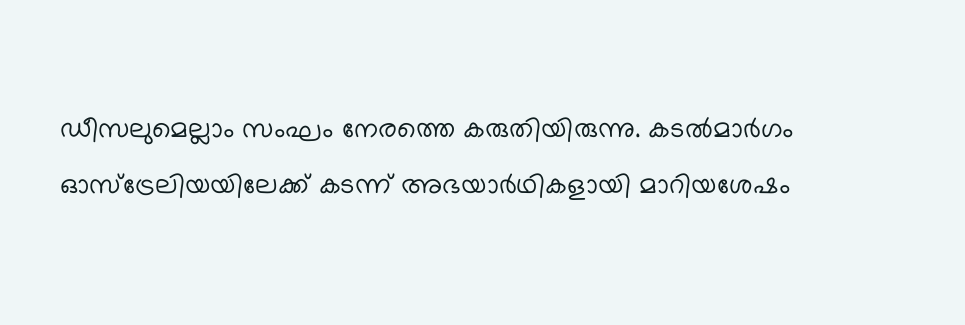ഡീസലുമെല്ലാം സംഘം നേരത്തെ കരുതിയിരുന്നു. കടൽമാർഗം ഓസ്ട്രേലിയയിലേക്ക് കടന്ന് അഭയാർഥികളായി മാറിയശേഷം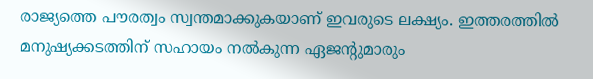രാജ്യത്തെ പൗരത്വം സ്വന്തമാക്കുകയാണ് ഇവരുടെ ലക്ഷ്യം. ഇത്തരത്തിൽ മനുഷ്യക്കടത്തിന് സഹായം നൽകുന്ന ഏജന്റുമാരും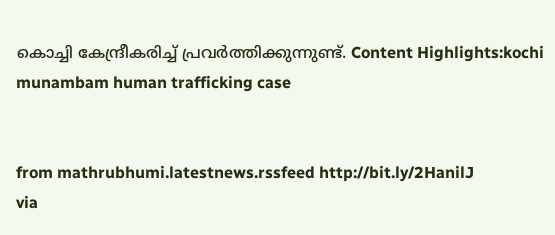കൊച്ചി കേന്ദ്രീകരിച്ച് പ്രവർത്തിക്കുന്നുണ്ട്. Content Highlights:kochi munambam human trafficking case


from mathrubhumi.latestnews.rssfeed http://bit.ly/2HanilJ
via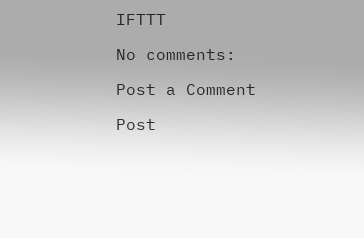IFTTT

No comments:

Post a Comment

Post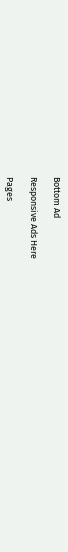Bottom Ad

Responsive Ads Here

Pages